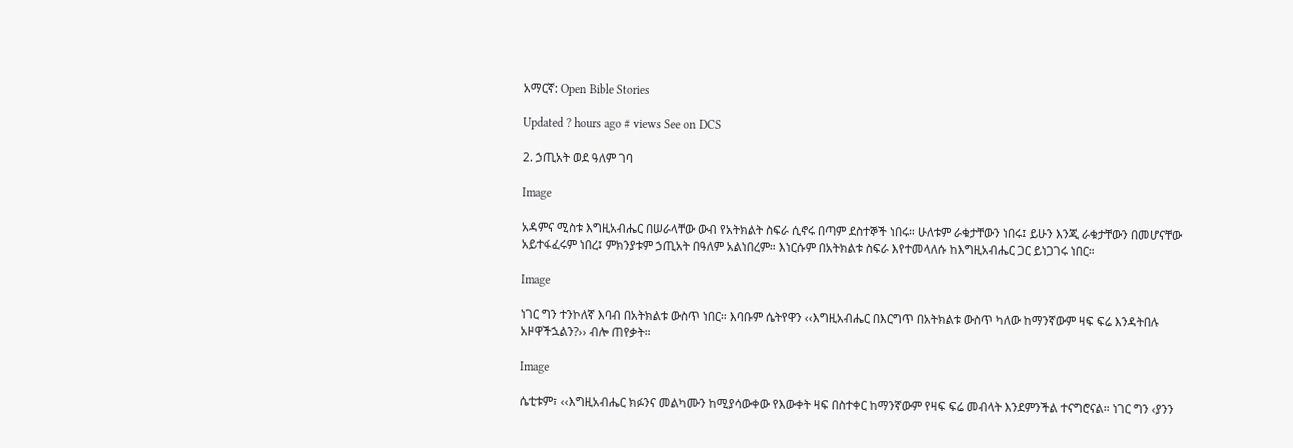አማርኛ: Open Bible Stories

Updated ? hours ago # views See on DCS

2. ኃጢአት ወደ ዓለም ገባ

Image

አዳምና ሚስቱ እግዚአብሔር በሠራላቸው ውብ የአትክልት ስፍራ ሲኖሩ በጣም ደስተኞች ነበሩ። ሁለቱም ራቁታቸውን ነበሩ፤ ይሁን እንጂ ራቁታቸውን በመሆናቸው አይተፋፈሩም ነበረ፤ ምክንያቱም ኃጢአት በዓለም አልነበረም። እነርሱም በአትክልቱ ስፍራ እየተመላለሱ ከእግዚአብሔር ጋር ይነጋገሩ ነበር።

Image

ነገር ግን ተንኮለኛ እባብ በአትክልቱ ውስጥ ነበር። እባቡም ሴትየዋን ‹‹እግዚአብሔር በእርግጥ በአትክልቱ ውስጥ ካለው ከማንኛውም ዛፍ ፍሬ እንዳትበሉ አዞዋችኋልን?›› ብሎ ጠየቃት።

Image

ሴቲቱም፣ ‹‹እግዚአብሔር ክፉንና መልካሙን ከሚያሳውቀው የእውቀት ዛፍ በስተቀር ከማንኛውም የዛፍ ፍሬ መብላት እንደምንችል ተናግሮናል። ነገር ግን ‹ያንን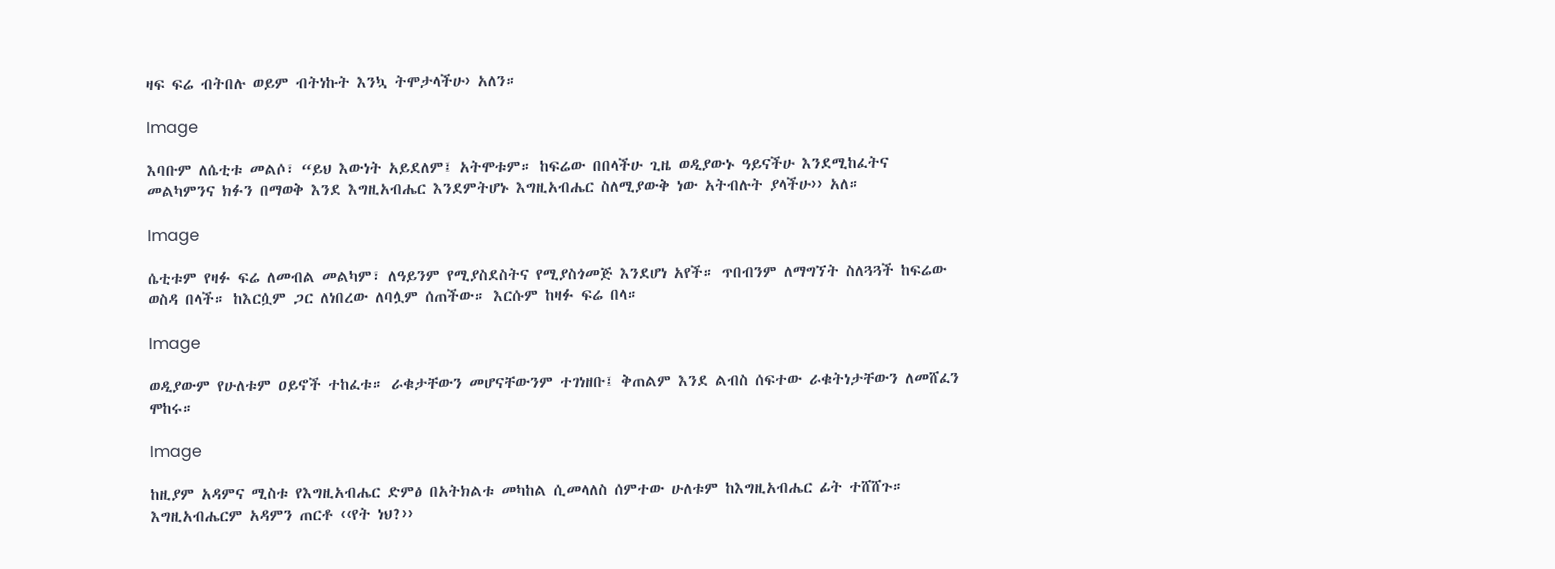ዛፍ ፍሬ ብትበሉ ወይም ብትነኩት እንኳ ትሞታላችሁ› አለን።

Image

እባቡም ለሴቲቱ መልሶ፣ “ይህ እውነት አይደለም፤ አትሞቱም። ከፍሬው በበላችሁ ጊዜ ወዲያውኑ ዓይናችሁ እንደሚከፈትና መልካምንና ክፉን በማወቅ እንደ እግዚአብሔር እንደምትሆኑ እግዚአብሔር ስለሚያውቅ ነው አትብሉት ያላችሁ›› አለ።

Image

ሴቲቱም የዛፉ ፍሬ ለመብል መልካም፣ ለዓይንም የሚያስደስትና የሚያስጎመጅ እንደሆነ አየች። ጥበብንም ለማግኘት ስለጓጓች ከፍሬው ወስዳ በላች። ከእርሷም ጋር ለነበረው ለባሏም ሰጠችው። እርሱም ከዛፉ ፍሬ በላ።

Image

ወዲያውም የሁለቱም ዐይኖች ተከፈቱ። ራቁታቸውን መሆናቸውንም ተገነዘቡ፤ ቅጠልም እንደ ልብስ ሰፍተው ራቁትነታቸውን ለመሸፈን ሞከሩ።

Image

ከዚያም አዳምና ሚስቱ የእግዚአብሔር ድምፅ በአትክልቱ መካከል ሲመላለስ ሰምተው ሁለቱም ከእግዚአብሔር ፊት ተሸሸጉ። እግዚአብሔርም አዳምን ጠርቶ ‹‹የት ነህ?››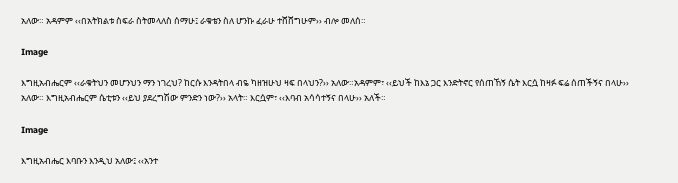አለው። አዳምም ‹‹በአትክልቱ ስፍራ ስትመላለስ ሰማሁ፤ ራቁቴን ስለ ሆንኩ ፈራሁ ተሸሸግሁም›› ብሎ መለሰ።

Image

እግዚአብሔርም ‹‹ራቁትህን መሆንህን ማን ነገረህ? ከርሱ እንዳትበላ ብዬ ካዘዝሁህ ዛፍ በላህን?›› አለው።አዳምም፣ ‹‹ይህች ከእኔ ጋር እንድትኖር የሰጠኸኝ ሴት እርሷ ከዛፉ ፍሬ ሰጠችኝና በላሁ›› አለው። እግዚአብሔርም ሴቲቱን ‹‹ይህ ያደረግሽው ምንድን ነው?›› አላት። እርሷም፣ ‹‹እባብ አሳሳተኝና በላሁ›› አለች።

Image

እግዚአብሔር እባቡን እንዲህ አለው፤ ‹‹አንተ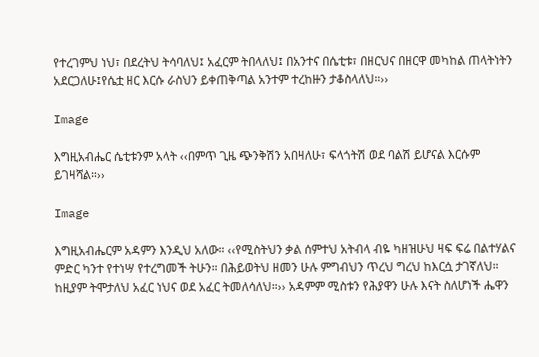የተረገምህ ነህ፣ በደረትህ ትሳባለህ፤ አፈርም ትበላለህ፤ በአንተና በሴቲቱ፣ በዘርህና በዘርዋ መካከል ጠላትነትን አደርጋለሁ፤የሴቷ ዘር እርሱ ራስህን ይቀጠቅጣል አንተም ተረከዙን ታቆስላለህ።››

Image

እግዚአብሔር ሴቲቱንም አላት ‹‹በምጥ ጊዜ ጭንቅሽን አበዛለሁ፣ ፍላጎትሽ ወደ ባልሽ ይሆናል እርሱም ይገዛሻል።››

Image

እግዚአብሔርም አዳምን እንዲህ አለው። ‹‹የሚስትህን ቃል ሰምተህ አትብላ ብዬ ካዘዝሁህ ዛፍ ፍሬ በልተሃልና ምድር ካንተ የተነሣ የተረግመች ትሁን። በሕይወትህ ዘመን ሁሉ ምግብህን ጥረህ ግረህ ከእርሷ ታገኛለህ። ከዚያም ትሞታለህ አፈር ነህና ወደ አፈር ትመለሳለህ።›› አዳምም ሚስቱን የሕያዋን ሁሉ እናት ስለሆነች ሔዋን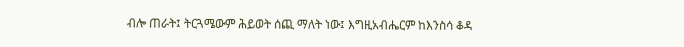ብሎ ጠራት፤ ትርጓሜውም ሕይወት ሰጪ ማለት ነው፤ እግዚአብሔርም ከእንስሳ ቆዳ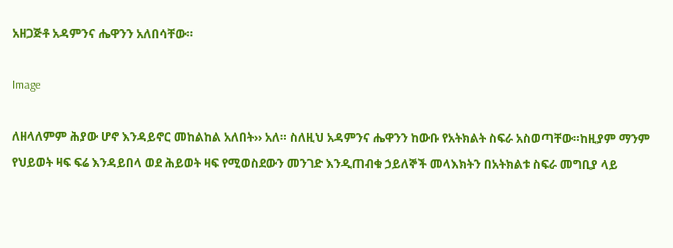አዘጋጅቶ አዳምንና ሔዋንን አለበሳቸው።

Image

ለዘላለምም ሕያው ሆኖ እንዳይኖር መከልከል አለበት›› አለ። ስለዚህ አዳምንና ሔዋንን ከውቡ የአትክልት ስፍራ አስወጣቸው።ከዚያም ማንም የህይወት ዛፍ ፍሬ እንዳይበላ ወደ ሕይወት ዛፍ የሚወስደውን መንገድ እንዲጠብቁ ኃይለኞች መላእክትን በአትክልቱ ስፍራ መግቢያ ላይ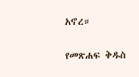አኖረ።

የመጽሐፍ ቅዱስ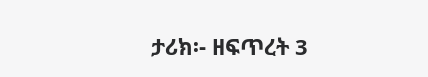ታሪክ፡- ዘፍጥረት 3